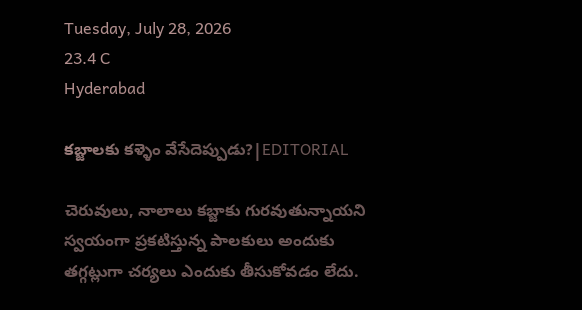Tuesday, July 28, 2026
23.4 C
Hyderabad

కబ్జాలకు కళ్ళెం వేసేదెప్పుడు?|EDITORIAL

చెరువులు, నాలాలు కబ్జాకు గురవుతున్నాయని స్వయంగా ప్రకటిస్తున్న పాలకులు అందుకు తగ్గట్లుగా చర్యలు ఎందుకు తీసుకోవడం లేదు.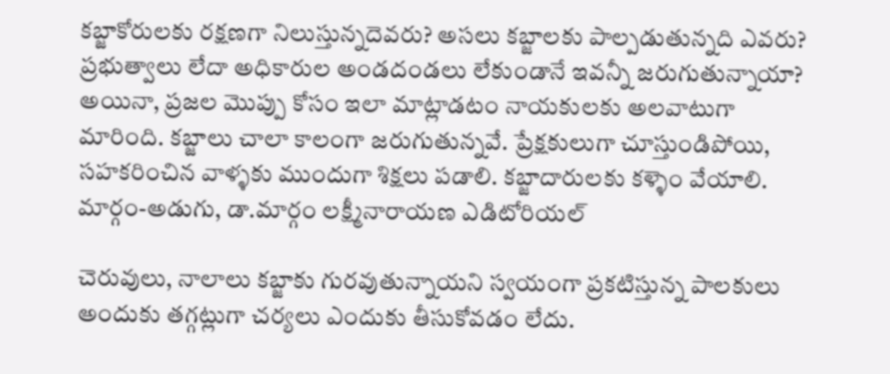కబ్జాకోరులకు రక్షణగా నిలుస్తున్నదెవరు? అసలు కబ్జాలకు పాల్పడుతున్నది ఎవరు? ప్రభుత్వాలు లేదా అధికారుల అండదండలు లేకుండానే ఇవన్నీ జరుగుతున్నాయా? అయినా, ప్రజల మొప్పు కోసం ఇలా మాట్లాడటం నాయకులకు అలవాటుగా మారింది. కబ్జాలు చాలా కాలంగా జరుగుతున్నవే. ప్రేక్షకులుగా చూస్తుండిపోయి, సహకరించిన వాళ్ళకు ముందుగా శిక్షలు పడాలి. కబ్జాదారులకు కళ్ళెం వేయాలి.
మార్గం-అడుగు, డా.మార్గం లక్ష్మీనారాయణ ఎడిటోరియల్

చెరువులు, నాలాలు కబ్జాకు గురవుతున్నాయని స్వయంగా ప్రకటిస్తున్న పాలకులు అందుకు తగ్గట్లుగా చర్యలు ఎందుకు తీసుకోవడం లేదు.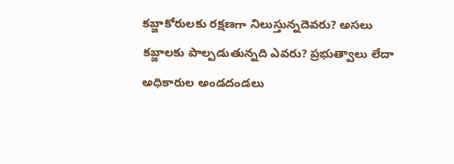కబ్జాకోరులకు రక్షణగా నిలుస్తున్నదెవరు? అసలు కబ్జాలకు పాల్పడుతున్నది ఎవరు? ప్రభుత్వాలు లేదా అధికారుల అండదండలు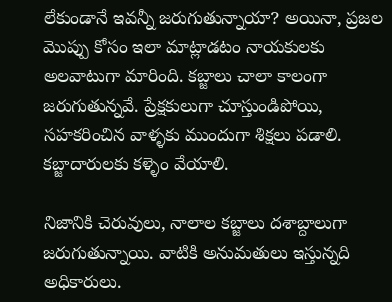లేకుండానే ఇవన్నీ జరుగుతున్నాయా? అయినా, ప్రజల మొప్పు కోసం ఇలా మాట్లాడటం నాయకులకు అలవాటుగా మారింది. కబ్జాలు చాలా కాలంగా జరుగుతున్నవే. ప్రేక్షకులుగా చూస్తుండిపోయి, సహకరించిన వాళ్ళకు ముందుగా శిక్షలు పడాలి. కబ్జాదారులకు కళ్ళెం వేయాలి.

నిజానికి చెరువులు, నాలాల కబ్జాలు దశాబ్దాలుగా జరుగుతున్నాయి. వాటికి అనుమతులు ఇస్తున్నది అధికారులు.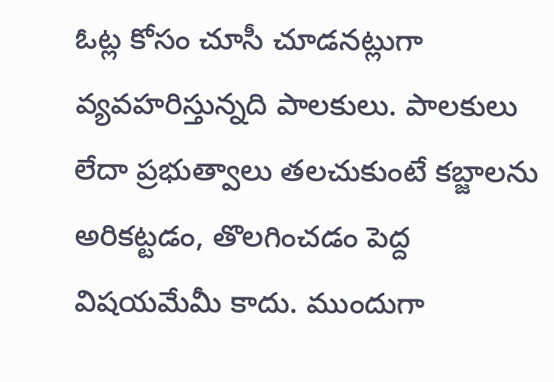ఓట్ల కోసం చూసీ చూడనట్లుగా వ్యవహరిస్తున్నది పాలకులు. పాలకులు లేదా ప్రభుత్వాలు తలచుకుంటే కబ్జాలను అరికట్టడం, తొలగించడం పెద్ద విషయమేమీ కాదు. ముందుగా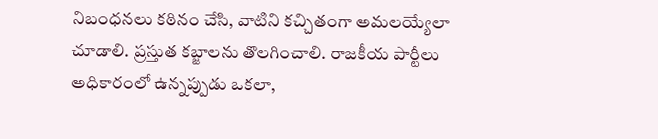నిబంధనలు కఠినం చేసి, వాటిని కచ్చితంగా అమలయ్యేలా చూడాలి. ప్రస్తుత కబ్జాలను తొలగించాలి. రాజకీయ పార్టీలు అధికారంలో ఉన్నప్పుడు ఒకలా,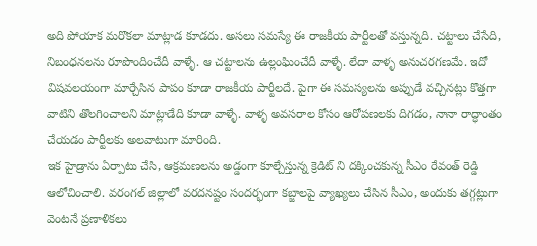అది పోయాక మరొకలా మాట్లాడ కూడదు. అసలు సమస్యే ఈ రాజకీయ పార్టీలతో వస్తున్నది. చట్టాలు చేసేది, నిబంధనలను రూపొందించేదీ వాళ్ళే. ఆ చట్టాలను ఉల్లంఘించేదీ వాళ్ళే. లేదా వాళ్ళ అనుచరగణమే. ఇదో విషవలయంగా మార్చేసిన పాపం కూడా రాజకీయ పార్టీలదే. పైగా ఈ సమస్యలను అప్పుడే వచ్చినట్లు కొత్తగా వాటిని తొలగించాలని మాట్లాడేది కూడా వాళ్ళే. వాళ్ళ అవసరాల కోసం ఆరోపణలకు దిగడం, నానా రాద్ధాంతం చేయడం పార్టీలకు అలవాటుగా మారింది.
ఇక హైడ్రాను ఏర్పాటు చేసి, ఆక్రమణలను అడ్డంగా కూల్చేస్తున్న క్రెడిట్ ని దక్కించకున్న సీఎం రేవంత్‌ రెడ్డి ఆలోచించాలి. వరంగల్‌ జిల్లాలో వరదనష్టం సందర్భంగా కబ్జాలపై వ్యాఖ్యలు చేసిన సీఎం, అందుకు తగ్గట్లుగా వెంటనే ప్రణాళికలు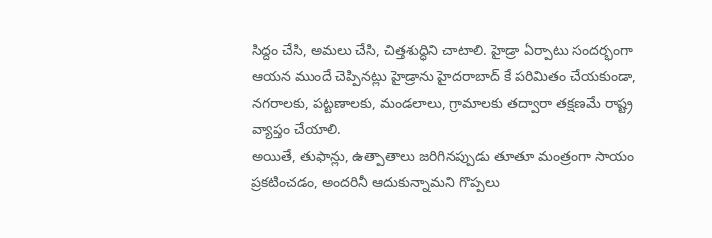సిద్దం చేసి, అమలు చేసి, చిత్తశుద్ధిని చాటాలి. హైడ్రా ఏర్పాటు సందర్భంగా ఆయన ముందే చెప్పినట్లు హైడ్రాను హైదరాబాద్ కే పరిమితం చేయకుండా, నగరాలకు, పట్టణాలకు, మండలాలు, గ్రామాలకు తద్వారా తక్షణమే రాష్ట్ర వ్యాప్తం చేయాలి.
అయితే, తుఫాన్లు, ఉత్పాతాలు జరిగినప్పుడు తూతూ మంత్రంగా సాయం ప్రకటించడం, అందరినీ ఆదుకున్నామని గొప్పలు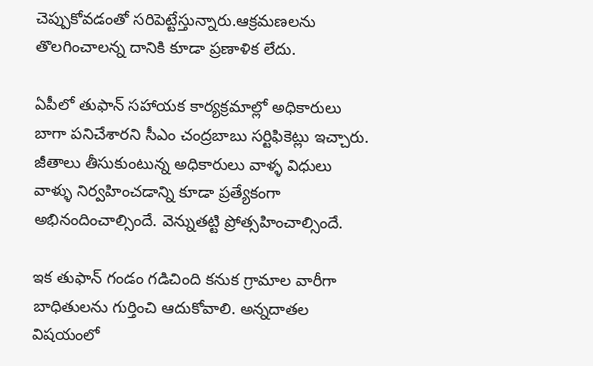చెప్పుకోవడంతో సరిపెట్టేస్తున్నారు.ఆక్రమణలను తొలగించాలన్న దానికి కూడా ప్రణాళిక లేదు.

ఏపీలో తుఫాన్‌ సహాయక కార్యక్రమాల్లో అధికారులు బాగా పనిచేశారని సీఎం చంద్రబాబు సర్టిఫికెట్లు ఇచ్చారు. జీతాలు తీసుకుంటున్న అధికారులు వాళ్ళ విధులు వాళ్ళు నిర్వహించడాన్ని కూడా ప్రత్యేకంగా అభినందించాల్సిందే. వెన్నుతట్టి ప్రోత్సహించాల్సిందే.

ఇక తుఫాన్‌ గండం గడిచింది కనుక గ్రామాల వారీగా బాధితులను గుర్తించి ఆదుకోవాలి. అన్నదాతల విషయంలో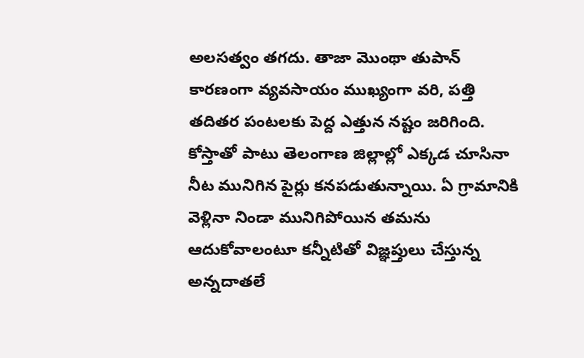అలసత్వం తగదు. తాజా మొంథా తుపాన్‌ కారణంగా వ్యవసాయం ముఖ్యంగా వరి, పత్తి తదితర పంటలకు పెద్ద ఎత్తున నష్టం జరిగింది. కోస్తాతో పాటు తెలంగాణ జిల్లాల్లో ఎక్కడ చూసినా నీట మునిగిన పైర్లు కనపడుతున్నాయి. ఏ గ్రామానికి వెళ్లినా నిండా మునిగిపోయిన తమను ఆదుకోవాలంటూ కన్నీటితో విజ్ఞప్తులు చేస్తున్న అన్నదాతలే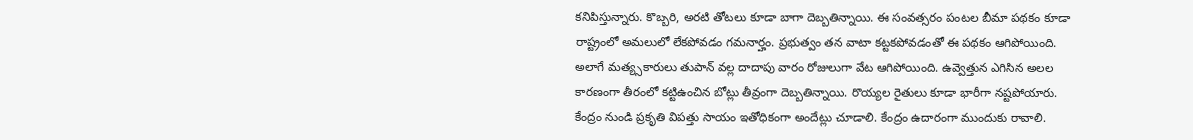కనిపిస్తున్నారు. కొబ్బరి, అరటి తోటలు కూడా బాగా దెబ్బతిన్నాయి. ఈ సంవత్సరం పంటల బీమా పథకం కూడా రాష్ట్రంలో అమలులో లేకపోవడం గమనార్హం. ప్రభుత్వం తన వాటా కట్టకపోవడంతో ఈ పథకం ఆగిపోయింది. అలాగే మత్య్సకారులు తుపాన్‌ వల్ల దాదాపు వారం రోజులుగా వేట ఆగిపోయింది. ఉవ్వెత్తున ఎగిసిన అలల కారణంగా తీరంలో కట్టిఉంచిన బోట్లు తీవ్రంగా దెబ్బతిన్నాయి. రొయ్యల రైతులు కూడా భారీగా నష్టపోయారు. కేంద్రం నుండి ప్రకృతి విపత్తు సాయం ఇతోధికంగా అందేట్లు చూడాలి. కేంద్రం ఉదారంగా ముందుకు రావాలి.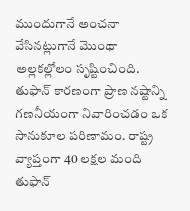ముందుగానే అంచనా వేసినట్లుగానే మొంథా అల్లకల్లోలం సృష్టించింది. తుఫాన్‌ కారణంగా ప్రాణ నష్టాన్ని గణనీయంగా నివారించడం ఒక సానుకూల పరిణామం. రాష్ట్ర వ్యాప్తంగా 40 లక్షల మంది తుఫాన్‌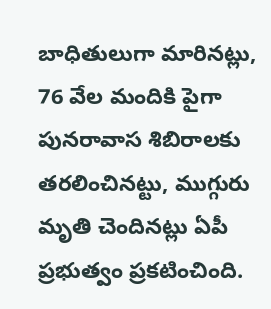బాధితులుగా మారినట్లు, 76 వేల మందికి పైగా పునరావాస శిబిరాలకు తరలించినట్టు, ముగ్గురు మృతి చెందినట్లు ఏపీ ప్రభుత్వం ప్రకటించింది.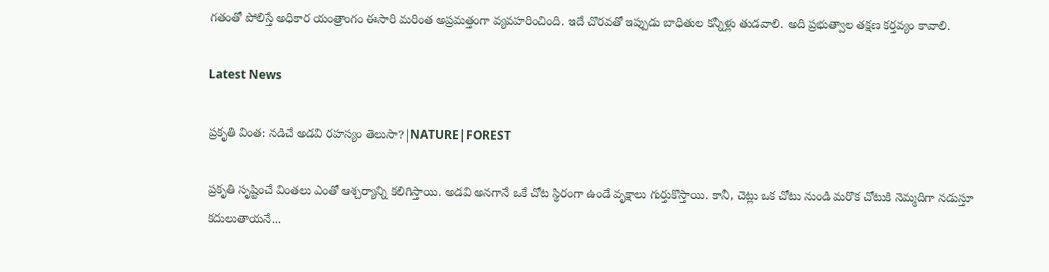గతంతో పోలిస్తే అధికార యంత్రాంగం ఈసారి మరింత అప్రమత్తంగా వ్యవహరించింది. ఇదే చొరవతో ఇప్పుడు బాధితుల కన్నీళ్లు తుడవాలి. అది ప్రభుత్వాల తక్షణ కర్తవ్యం కావాలి.

Latest News

ప్రకృతి వింత: నడిచే అడవి రహస్యం తెలుసా?|NATURE|FOREST

ప్రకృతి సృష్టించే వింతలు ఎంతో ఆశ్చర్యాన్ని కలిగిస్తాయి. అడవి అనగానే ఒకే చోట స్థిరంగా ఉండే వృక్షాలు గుర్తుకొస్తాయి. కానీ, చెట్లు ఒక చోటు నుండి మరొక చోటుకి నెమ్మదిగా నడుస్తూ కదులుతాయనే...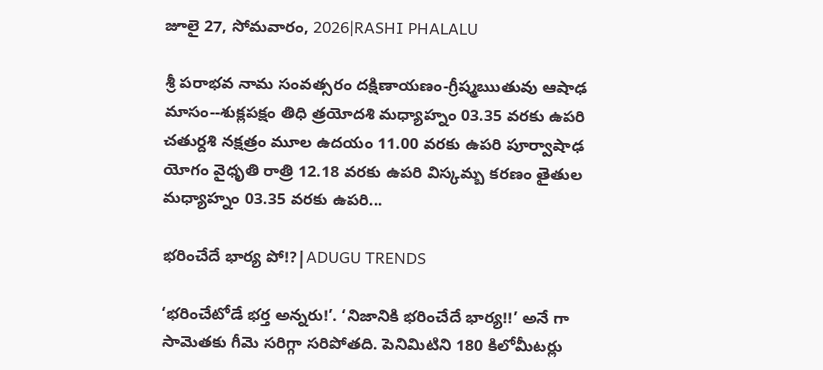జూలై 27, సోమవారం, 2026|RASHI PHALALU

శ్రీ పరాభవ నామ సంవత్సరం దక్షిణాయణం-గ్రీష్మఋతువు ఆషాఢ మాసం--శుక్లపక్షం తిధి త్రయోదశి మధ్యాహ్నం 03.35 వరకు ఉపరి చతుర్దశి నక్షత్రం మూల ఉదయం 11.00 వరకు ఉపరి పూర్వాషాఢ యోగం వైధృతి రాత్రి 12.18 వరకు ఉపరి విస్కమ్బ కరణం తైతుల మధ్యాహ్నం 03.35 వరకు ఉపరి...

భరించేదే భార్య పో!?|ADUGU TRENDS

‘భరించేటోడే భర్త అన్నరు!’. ‘నిజానికి భరించేదే భార్య!!’ అనే గా సామెతకు గీమె సరిగ్గా సరిపోతది. పెనిమిటిని 180 కిలోమీటర్లు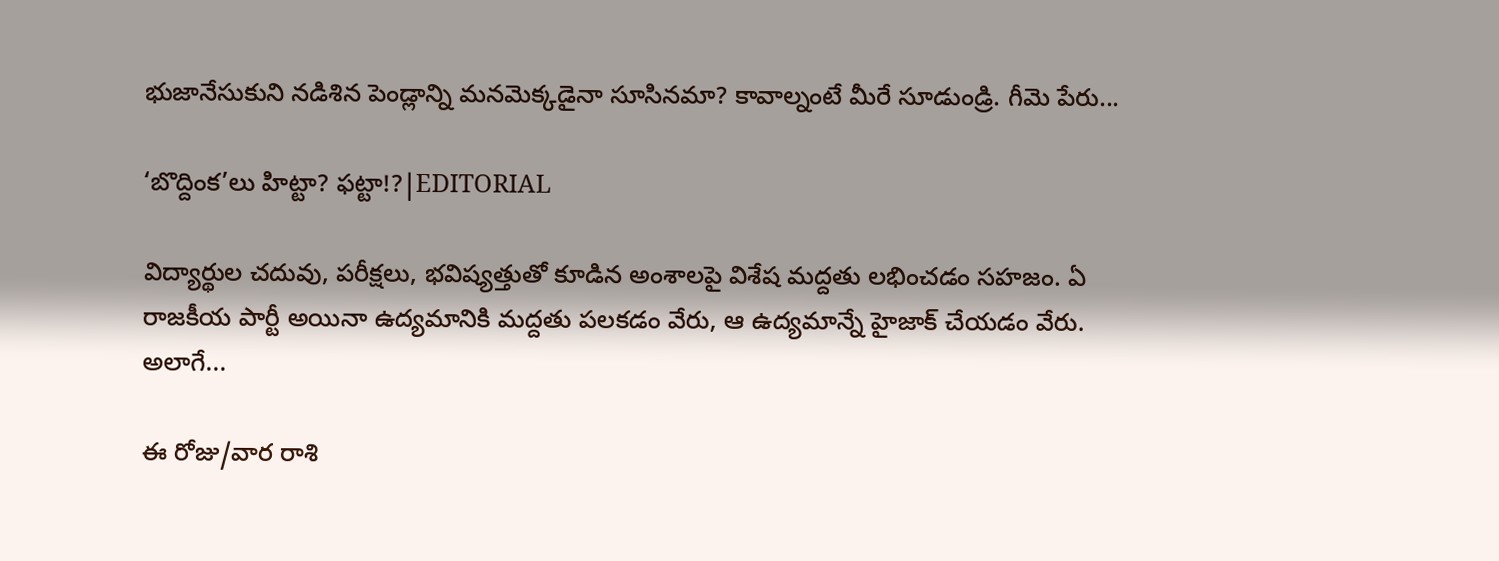భుజానేసుకుని నడిశిన పెండ్లాన్ని మనమెక్కడైనా సూసినమా? కావాల్నంటే మీరే సూడుండ్రి. గీమె పేరు...

‘బొద్దింక’లు హిట్టా? ఫట్టా!?|EDITORIAL

విద్యార్థుల చదువు, పరీక్షలు, భవిష్యత్తుతో కూడిన అంశాలపై విశేష మద్దతు లభించడం సహజం. ఏ రాజకీయ పార్టీ అయినా ఉద్యమానికి మద్దతు పలకడం వేరు, ఆ ఉద్యమాన్నే హైజాక్ చేయడం వేరు. అలాగే...

ఈ రోజు/వార రాశి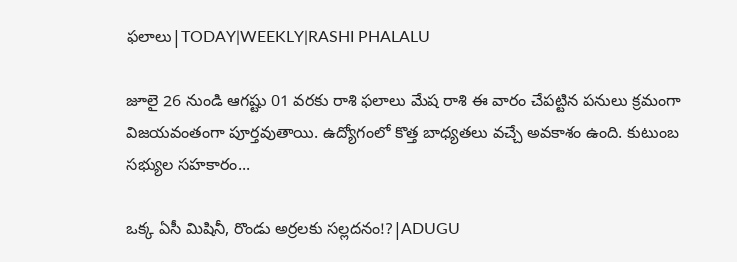ఫలాలు|TODAY|WEEKLY|RASHI PHALALU

జూలై 26 నుండి ఆగష్టు 01 వరకు రాశి ఫలాలు మేష రాశి ఈ వారం చేపట్టిన పనులు క్రమంగా విజయవంతంగా పూర్తవుతాయి. ఉద్యోగంలో కొత్త బాధ్యతలు వచ్చే అవకాశం ఉంది. కుటుంబ సభ్యుల సహకారం...

ఒక్క ఏసీ మిషినీ, రొండు అర్రలకు సల్లదనం!?|ADUGU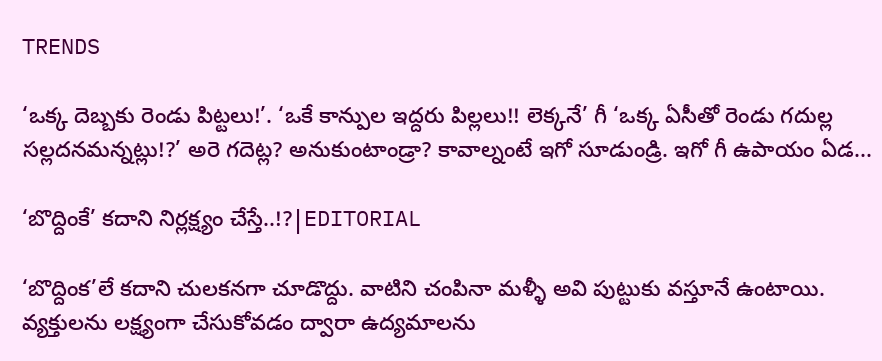TRENDS

‘ఒక్క దెబ్బకు రెండు పిట్టలు!’. ‘ఒకే కాన్పుల ఇద్దరు పిల్లలు!! లెక్కనే’ గీ ‘ఒక్క ఏసీతో రెండు గదుల్ల సల్లదనమన్నట్లు!?’ అరె గదెట్ల? అనుకుంటాండ్రా? కావాల్నంటే ఇగో సూడుండ్రి. ఇగో గీ ఉపాయం ఏడ...

‘బొద్దింకే’ కదాని నిర్లక్ష్యం చేస్తే..!?|EDITORIAL

‘బొద్దింక’లే కదాని చులకనగా చూడొద్దు. వాటిని చంపినా మళ్ళీ అవి పుట్టుకు వస్తూనే ఉంటాయి. వ్యక్తులను లక్ష్యంగా చేసుకోవడం ద్వారా ఉద్యమాలను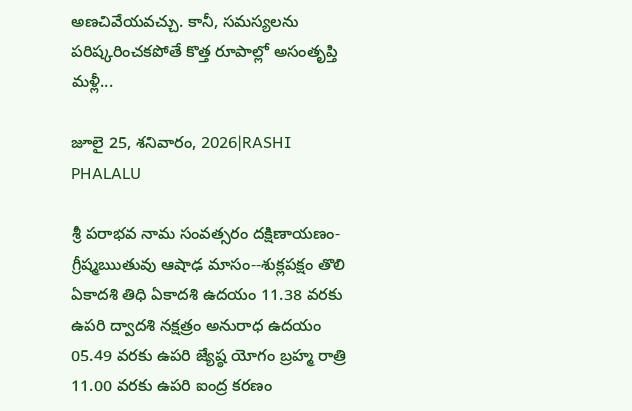అణచివేయవచ్చు. కానీ, సమస్యలను పరిష్కరించకపోతే కొత్త రూపాల్లో అసంతృప్తి మళ్లీ...

జూలై 25, శనివారం, 2026|RASHI PHALALU

శ్రీ పరాభవ నామ సంవత్సరం దక్షిణాయణం-గ్రీష్మఋతువు ఆషాఢ మాసం--శుక్లపక్షం తొలి ఏకాదశి తిధి ఏకాదశి ఉదయం 11.38 వరకు ఉపరి ద్వాదశి నక్షత్రం అనురాధ ఉదయం 05.49 వరకు ఉపరి జ్యేష్ఠ యోగం బ్రహ్మ రాత్రి 11.00 వరకు ఉపరి ఐంద్ర కరణం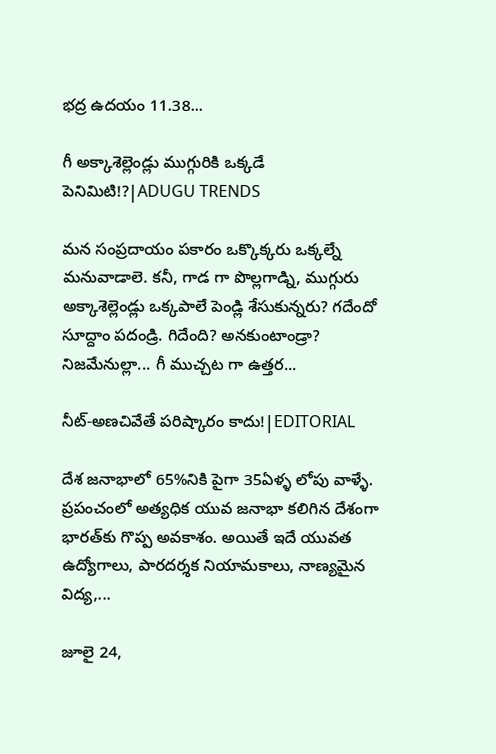భద్ర ఉదయం 11.38...

గీ అక్కాశెల్లెండ్లు ముగ్గురికి ఒక్కడే పెనిమిటి!?|ADUGU TRENDS

మన సంప్రదాయం పకారం ఒక్కొక్కరు ఒక్కల్నే మనువాడాలె. కనీ, గాడ గా పొల్లగాడ్ని, ముగ్గురు అక్కాశెల్లెండ్లు ఒక్కపాలే పెండ్లి శేసుకున్నరు? గదేందో సూద్దాం పదండ్రి. గిదేంది? అనకుంటాండ్రా? నిజమేనుల్లా... గీ ముచ్చట గా ఉత్తర...

నీట్-అణచివేతే పరిష్కారం కాదు!|EDITORIAL

దేశ జనాభాలో 65%నికి పైగా 35ఏళ్ళ లోపు వాళ్ళే. ప్రపంచంలో అత్యధిక యువ జనాభా కలిగిన దేశంగా భారత్‌కు గొప్ప అవకాశం. అయితే ఇదే యువత ఉద్యోగాలు, పారదర్శక నియామకాలు, నాణ్యమైన విద్య,...

జూలై 24,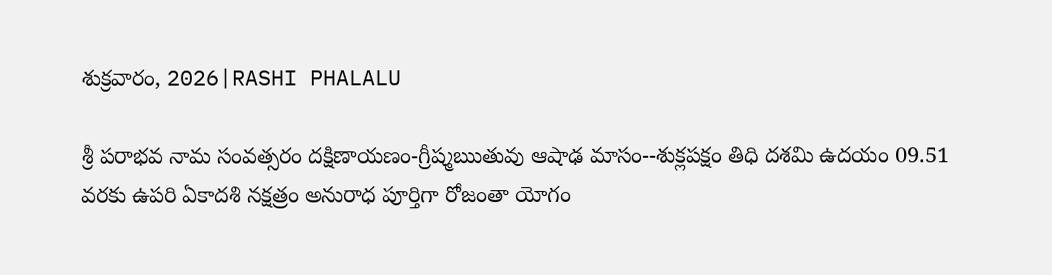శుక్రవారం, 2026|RASHI PHALALU

శ్రీ పరాభవ నామ సంవత్సరం దక్షిణాయణం-గ్రీష్మఋతువు ఆషాఢ మాసం--శుక్లపక్షం తిధి దశమి ఉదయం 09.51 వరకు ఉపరి ఏకాదశి నక్షత్రం అనురాధ పూర్తిగా రోజంతా యోగం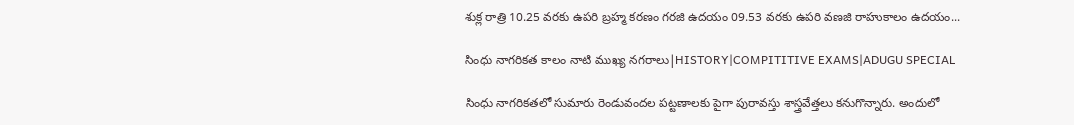శుక్ల రాత్రి 10.25 వరకు ఉపరి బ్రహ్మ కరణం గరజి ఉదయం 09.53 వరకు ఉపరి వణజి రాహుకాలం ఉదయం...

సింధు నాగరికత కాలం నాటి ముఖ్య నగరాలు|HISTORY|COMPITITIVE EXAMS|ADUGU SPECIAL

సింధు నాగరికతలో సుమారు రెండువందల పట్టణాలకు పైగా పురావస్తు శాస్త్రవేత్తలు కనుగొన్నారు. అందులో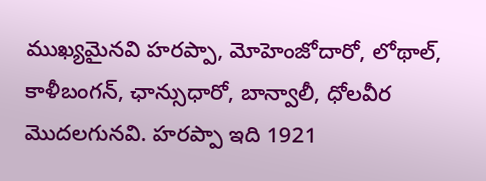ముఖ్యమైనవి హరప్పా, మోహెంజోదారో, లోథాల్, కాళీబంగన్, ఛాన్సుధారో, బాన్వాలీ, ధోలవీర మొదలగునవి. హరప్పా ఇది 1921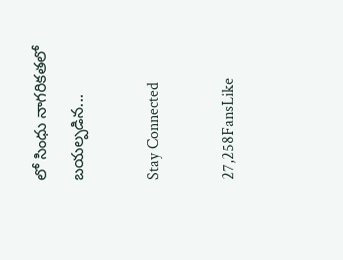లో సింధు నాగరికతలో బయల్పడిన...

Stay Connected

27,258FansLike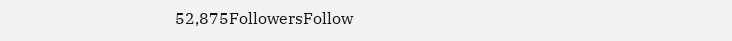52,875FollowersFollow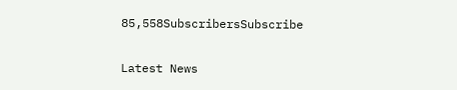85,558SubscribersSubscribe

Latest News